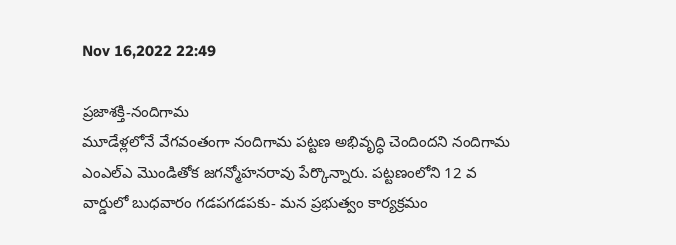Nov 16,2022 22:49

ప్రజాశక్తి-నందిగామ
మూడేళ్లలోనే వేగవంతంగా నందిగామ పట్టణ అభివృద్ధి చెందిందని నందిగామ ఎంఎల్‌ఎ మొండితోక జగన్మోహనరావు పేర్కొన్నారు. పట్టణంలోని 12 వ వార్డులో బుధవారం గడపగడపకు- మన ప్రభుత్వం కార్యక్రమం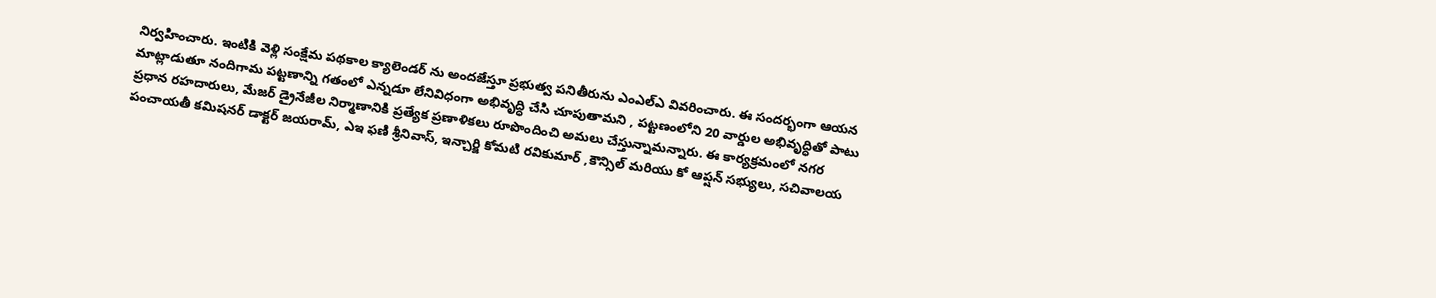నిర్వహించారు. ఇంటికి వెళ్లి సంక్షేమ పథకాల క్యాలెండర్‌ ను అందజేస్తూ ప్రభుత్వ పనితీరును ఎంఎల్‌ఎ వివరించారు. ఈ సందర్భంగా ఆయన మాట్లాడుతూ నందిగామ పట్టణాన్ని గతంలో ఎన్నడూ లేనివిధంగా అభివృద్ధి చేసి చూపుతామని , పట్టణంలోని 20 వార్డుల అభివృద్ధితో పాటు ప్రధాన రహదారులు, మేజర్‌ డ్రైనేజీల నిర్మాణానికి ప్రత్యేక ప్రణాళికలు రూపొందించి అమలు చేస్తున్నామన్నారు. ఈ కార్యక్రమంలో నగర పంచాయతీ కమిషనర్‌ డాక్టర్‌ జయరామ్‌, ఎఇ ఫణి శ్రీనివాస్‌, ఇన్చార్జి కోమటి రవికుమార్‌ ,కౌన్సిల్‌ మరియు కో ఆప్షన్‌ సభ్యులు, సచివాలయ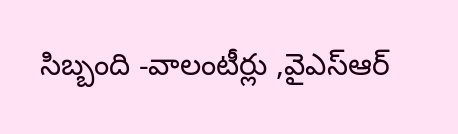సిబ్బంది -వాలంటీర్లు ,వైఎస్‌ఆర్‌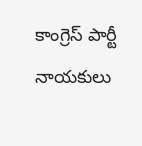కాంగ్రెస్‌ పార్టీ నాయకులు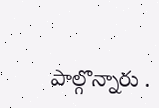పాల్గొన్నారు .